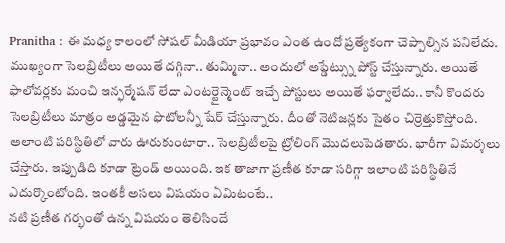Pranitha : ఈ మధ్య కాలంలో సోషల్ మీడియా ప్రభావం ఎంత ఉందో ప్రత్యేకంగా చెప్పాల్సిన పనిలేదు. ముఖ్యంగా సెలబ్రిటీలు అయితే దగ్గినా.. తుమ్మినా.. అందులో అప్డేట్స్ను పోస్ట్ చేస్తున్నారు. అయితే ఫాలోవర్లకు మంచి ఇన్ఫర్మేషన్ లేదా ఎంటర్టైన్మెంట్ ఇచ్చే పోస్టులు అయితే ఫర్వాలేదు.. కానీ కొందరు సెలబ్రిటీలు మాత్రం అడ్డమైన ఫొటోలన్నీ షేర్ చేస్తున్నారు. దీంతో నెటిజన్లకు సైతం చిర్రెత్తుకొస్తోంది. అలాంటి పరిస్థితిలో వారు ఊరుకుంటారా.. సెలబ్రిటీలపై ట్రోలింగ్ మొదలుపెడతారు. భారీగా విమర్శలు చేస్తారు. ఇప్పుడిది కూడా ట్రెండ్ అయింది. ఇక తాజాగా ప్రణీత కూడా సరిగ్గా ఇలాంటి పరిస్థితినే ఎదుర్కొంటోంది. ఇంతకీ అసలు విషయం ఏమిటంటే..
నటి ప్రణీత గర్భంతో ఉన్న విషయం తెలిసిందే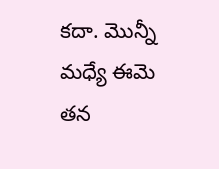కదా. మొన్నీ మధ్యే ఈమె తన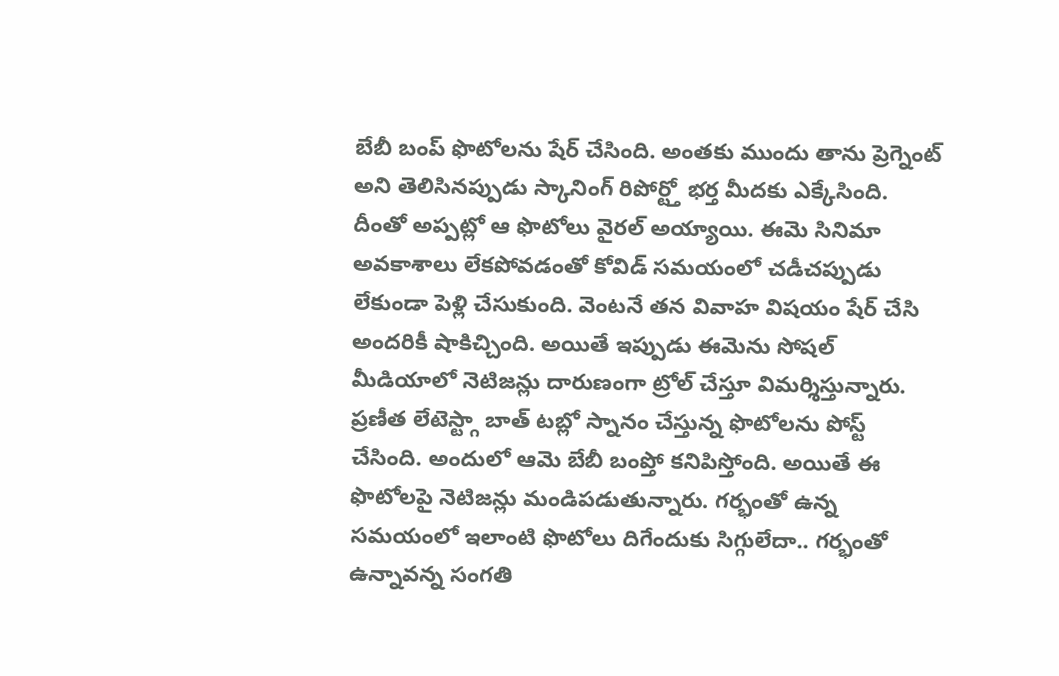బేబీ బంప్ ఫొటోలను షేర్ చేసింది. అంతకు ముందు తాను ప్రెగ్నెంట్ అని తెలిసినప్పుడు స్కానింగ్ రిపోర్ట్తో భర్త మీదకు ఎక్కేసింది. దీంతో అప్పట్లో ఆ ఫొటోలు వైరల్ అయ్యాయి. ఈమె సినిమా అవకాశాలు లేకపోవడంతో కోవిడ్ సమయంలో చడీచప్పుడు లేకుండా పెళ్లి చేసుకుంది. వెంటనే తన వివాహ విషయం షేర్ చేసి అందరికీ షాకిచ్చింది. అయితే ఇప్పుడు ఈమెను సోషల్ మీడియాలో నెటిజన్లు దారుణంగా ట్రోల్ చేస్తూ విమర్శిస్తున్నారు.
ప్రణీత లేటెస్ట్గా బాత్ టబ్లో స్నానం చేస్తున్న ఫొటోలను పోస్ట్ చేసింది. అందులో ఆమె బేబీ బంప్తో కనిపిస్తోంది. అయితే ఈ ఫొటోలపై నెటిజన్లు మండిపడుతున్నారు. గర్భంతో ఉన్న సమయంలో ఇలాంటి ఫొటోలు దిగేందుకు సిగ్గులేదా.. గర్భంతో ఉన్నావన్న సంగతి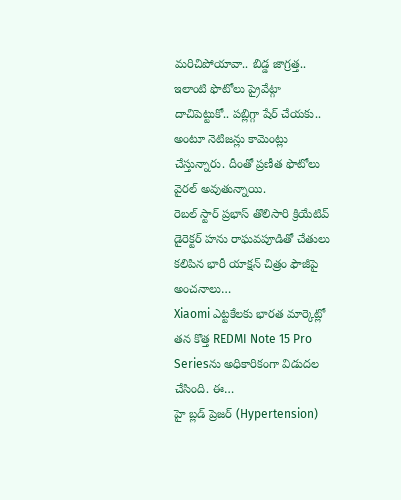మరిచిపోయావా.. బిడ్డ జాగ్రత్త.. ఇలాంటి ఫొటోలు ప్రైవేట్గా దాచిపెట్టుకో.. పబ్లిగ్గా షేర్ చేయకు.. అంటూ నెటిజన్లు కామెంట్లు చేస్తున్నారు. దీంతో ప్రణీత ఫొటోలు వైరల్ అవుతున్నాయి.
రెబల్ స్టార్ ప్రభాస్ తొలిసారి క్రియేటివ్ డైరెక్టర్ హను రాఘవపూడితో చేతులు కలిపిన భారీ యాక్షన్ చిత్రం ఫౌజీపై అంచనాలు…
Xiaomi ఎట్టకేలకు భారత మార్కెట్లో తన కొత్త REDMI Note 15 Pro Seriesను అధికారికంగా విడుదల చేసింది. ఈ…
హై బ్లడ్ ప్రెజర్ (Hypertension)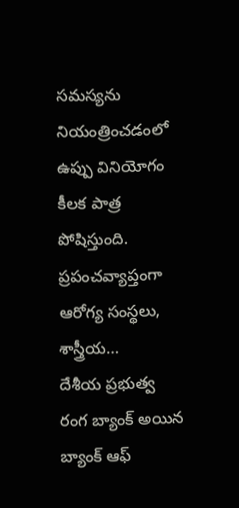సమస్యను నియంత్రించడంలో ఉప్పు వినియోగం కీలక పాత్ర పోషిస్తుంది. ప్రపంచవ్యాప్తంగా ఆరోగ్య సంస్థలు, శాస్త్రీయ…
దేశీయ ప్రభుత్వ రంగ బ్యాంక్ అయిన బ్యాంక్ ఆఫ్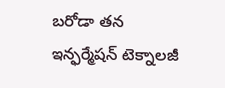బరోడా తన ఇన్ఫర్మేషన్ టెక్నాలజీ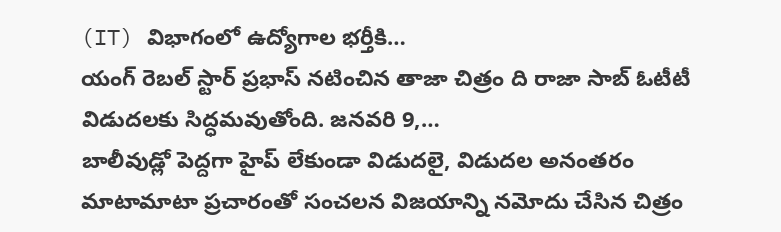(IT) విభాగంలో ఉద్యోగాల భర్తీకి…
యంగ్ రెబల్ స్టార్ ప్రభాస్ నటించిన తాజా చిత్రం ది రాజా సాబ్ ఓటీటీ విడుదలకు సిద్ధమవుతోంది. జనవరి 9,…
బాలీవుడ్లో పెద్దగా హైప్ లేకుండా విడుదలై, విడుదల అనంతరం మాటామాటా ప్రచారంతో సంచలన విజయాన్ని నమోదు చేసిన చిత్రం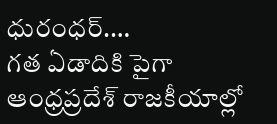ధురంధర్.…
గత ఏడాదికి పైగా ఆంధ్రప్రదేశ్ రాజకీయాల్లో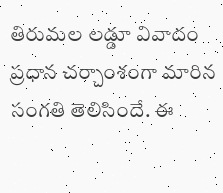తిరుమల లడ్డూ వివాదం ప్రధాన చర్చాంశంగా మారిన సంగతి తెలిసిందే. ఈ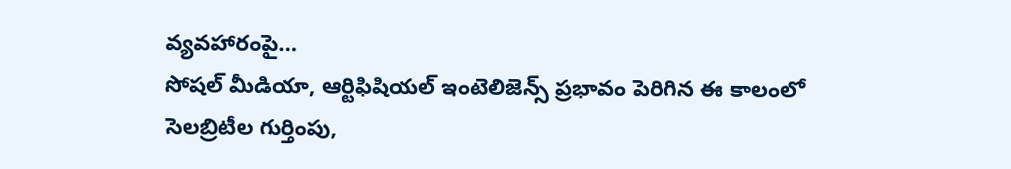వ్యవహారంపై…
సోషల్ మీడియా, ఆర్టిఫిషియల్ ఇంటెలిజెన్స్ ప్రభావం పెరిగిన ఈ కాలంలో సెలబ్రిటీల గుర్తింపు,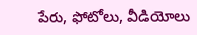పేరు, ఫోటోలు, వీడియోలు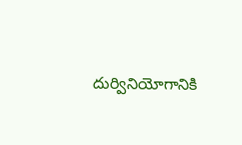దుర్వినియోగానికి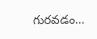గురవడం…